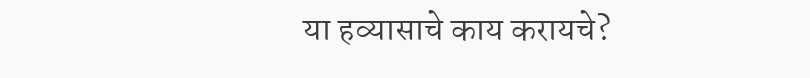या हव्यासाचे काय करायचे?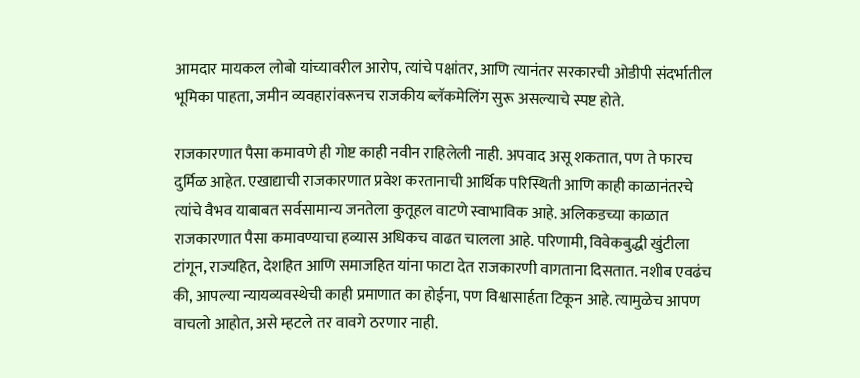आमदार मायकल लोबो यांच्यावरील आरोप, त्यांचे पक्षांतर, आणि त्यानंतर सरकारची ओडीपी संदर्भातील भूमिका पाहता, जमीन व्यवहारांवरूनच राजकीय ब्लॅकमेलिंग सुरू असल्याचे स्पष्ट होते.

राजकारणात पैसा कमावणे ही गोष्ट काही नवीन राहिलेली नाही. अपवाद असू शकतात, पण ते फारच दुर्मिळ आहेत. एखाद्याची राजकारणात प्रवेश करतानाची आर्थिक परिस्थिती आणि काही काळानंतरचे त्यांचे वैभव याबाबत सर्वसामान्य जनतेला कुतूहल वाटणे स्वाभाविक आहे. अलिकडच्या काळात राजकारणात पैसा कमावण्याचा हव्यास अधिकच वाढत चालला आहे. परिणामी, विवेकबुद्धी खुंटीला टांगून, राज्यहित, देशहित आणि समाजहित यांना फाटा देत राजकारणी वागताना दिसतात. नशीब एवढंच की, आपल्या न्यायव्यवस्थेची काही प्रमाणात का होईना, पण विश्वासार्हता टिकून आहे. त्यामुळेच आपण वाचलो आहोत, असे म्हटले तर वावगे ठरणार नाही.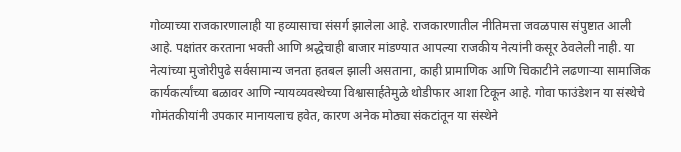गोव्याच्या राजकारणालाही या हव्यासाचा संसर्ग झालेला आहे. राजकारणातील नीतिमत्ता जवळपास संपुष्टात आली आहे. पक्षांतर करताना भक्ती आणि श्रद्धेचाही बाजार मांडण्यात आपल्या राजकीय नेत्यांनी कसूर ठेवलेली नाही. या नेत्यांच्या मुजोरीपुढे सर्वसामान्य जनता हतबल झाली असताना, काही प्रामाणिक आणि चिकाटीने लढणाऱ्या सामाजिक कार्यकर्त्यांच्या बळावर आणि न्यायव्यवस्थेच्या विश्वासार्हतेमुळे थोडीफार आशा टिकून आहे. गोवा फाउंडेशन या संस्थेचे गोमंतकीयांनी उपकार मानायलाच हवेत, कारण अनेक मोठ्या संकटांतून या संस्थेने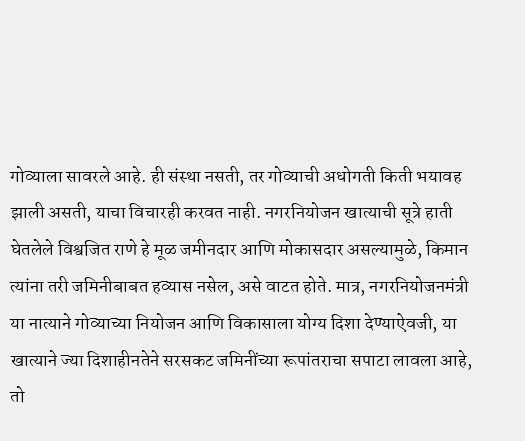गोव्याला सावरले आहे. ही संस्था नसती, तर गोव्याची अधोगती किती भयावह झाली असती, याचा विचारही करवत नाही. नगरनियोजन खात्याची सूत्रे हाती घेतलेले विश्वजित राणे हे मूळ जमीनदार आणि मोकासदार असल्यामुळे, किमान त्यांना तरी जमिनीबाबत हव्यास नसेल, असे वाटत होते. मात्र, नगरनियोजनमंत्री या नात्याने गोव्याच्या नियोजन आणि विकासाला योग्य दिशा देण्याऐवजी, या खात्याने ज्या दिशाहीनतेने सरसकट जमिनींच्या रूपांतराचा सपाटा लावला आहे, तो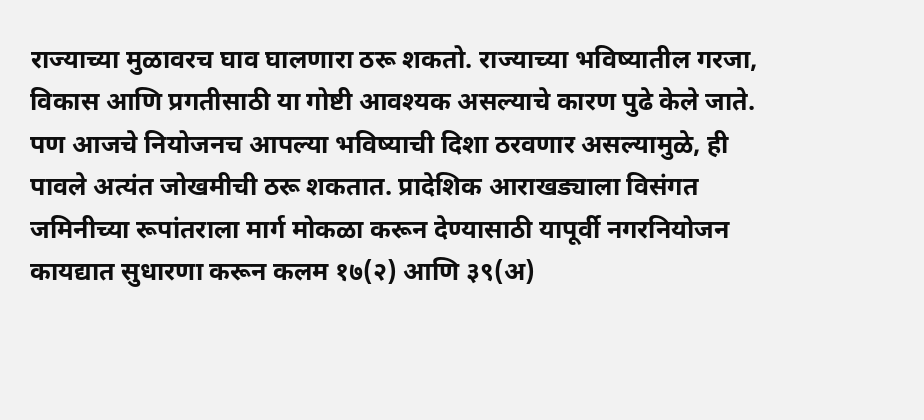राज्याच्या मुळावरच घाव घालणारा ठरू शकतो. राज्याच्या भविष्यातील गरजा, विकास आणि प्रगतीसाठी या गोष्टी आवश्यक असल्याचे कारण पुढे केले जाते. पण आजचे नियोजनच आपल्या भविष्याची दिशा ठरवणार असल्यामुळे, ही पावले अत्यंत जोखमीची ठरू शकतात. प्रादेशिक आराखड्याला विसंगत जमिनीच्या रूपांतराला मार्ग मोकळा करून देण्यासाठी यापूर्वी नगरनियोजन कायद्यात सुधारणा करून कलम १७(२) आणि ३९(अ)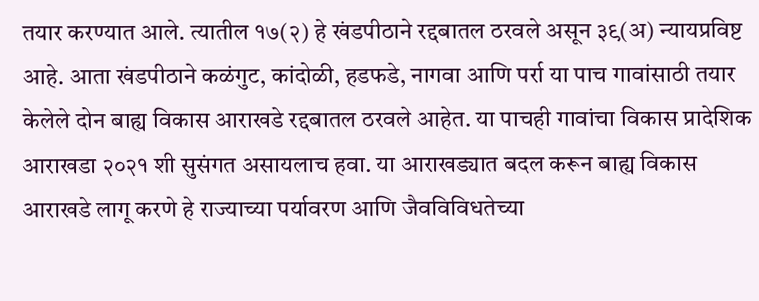तयार करण्यात आले. त्यातील १७(२) हे खंडपीठाने रद्दबातल ठरवले असून ३९(अ) न्यायप्रविष्ट आहे. आता खंडपीठाने कळंगुट, कांदोळी, हडफडे, नागवा आणि पर्रा या पाच गावांसाठी तयार केलेले दोन बाह्य विकास आराखडे रद्दबातल ठरवले आहेत. या पाचही गावांचा विकास प्रादेशिक आराखडा २०२१ शी सुसंगत असायलाच हवा. या आराखड्यात बदल करून बाह्य विकास आराखडे लागू करणे हे राज्याच्या पर्यावरण आणि जैवविविधतेच्या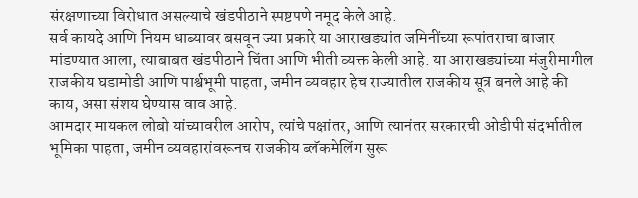संरक्षणाच्या विरोधात असल्याचे खंडपीठाने स्पष्टपणे नमूद केले आहे.
सर्व कायदे आणि नियम धाब्यावर बसवून ज्या प्रकारे या आराखड्यांत जमिनींच्या रूपांतराचा बाजार मांडण्यात आला, त्याबाबत खंडपीठाने चिंता आणि भीती व्यक्त केली आहे. या आराखड्यांच्या मंजुरीमागील राजकीय घडामोडी आणि पार्श्वभूमी पाहता, जमीन व्यवहार हेच राज्यातील राजकीय सूत्र बनले आहे की काय, असा संशय घेण्यास वाव आहे.
आमदार मायकल लोबो यांच्यावरील आरोप, त्यांचे पक्षांतर, आणि त्यानंतर सरकारची ओडीपी संदर्भातील भूमिका पाहता, जमीन व्यवहारांवरूनच राजकीय ब्लॅकमेलिंग सुरू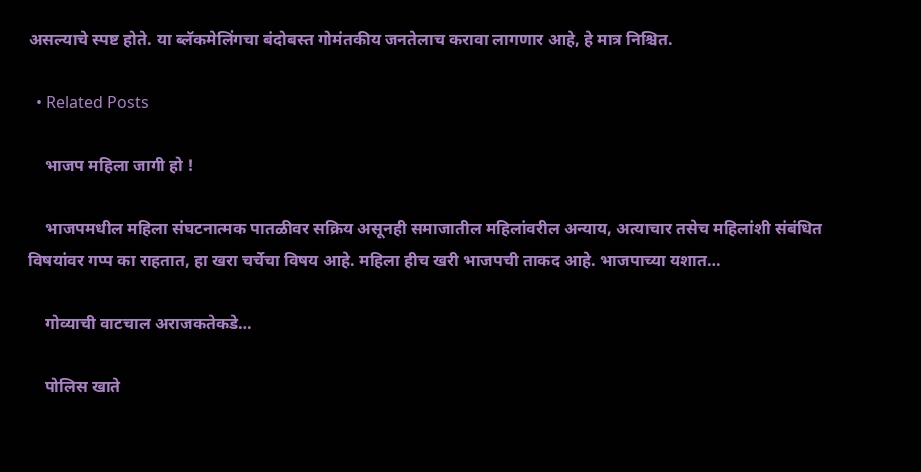असल्याचे स्पष्ट होते. या ब्लॅकमेलिंगचा बंदोबस्त गोमंतकीय जनतेलाच करावा लागणार आहे, हे मात्र निश्चित.

  • Related Posts

    भाजप महिला जागी हो !

    भाजपमधील महिला संघटनात्मक पातळीवर सक्रिय असूनही समाजातील महिलांवरील अन्याय, अत्याचार तसेच महिलांशी संबंधित विषयांवर गप्प का राहतात, हा खरा चर्चेचा विषय आहे. महिला हीच खरी भाजपची ताकद आहे. भाजपाच्या यशात…

    गोव्याची वाटचाल अराजकतेकडे…

    पोलिस खाते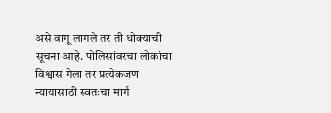असे वागू लागले तर ती धोक्याची सूचना आहे. पोलिसांवरचा लोकांचा विश्वास गेला तर प्रत्येकजण न्यायासाठी स्वतःचा मार्ग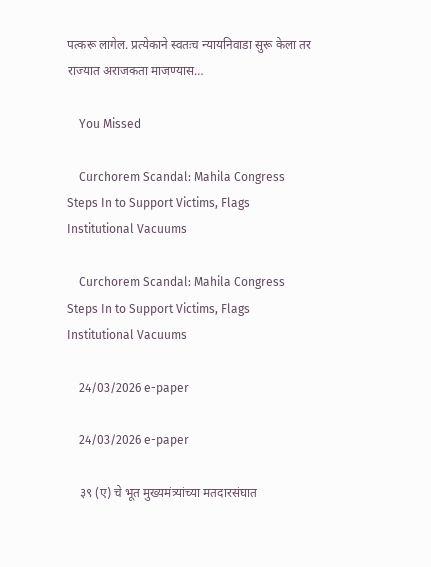पत्करू लागेल. प्रत्येकाने स्वतःच न्यायनिवाडा सुरू केला तर राज्यात अराजकता माजण्यास…

    You Missed

    Curchorem Scandal: Mahila Congress Steps In to Support Victims, Flags Institutional Vacuums

    Curchorem Scandal: Mahila Congress Steps In to Support Victims, Flags Institutional Vacuums

    24/03/2026 e-paper

    24/03/2026 e-paper

    ३९ (ए) चे भूत मुख्यमंत्र्यांच्या मतदारसंघात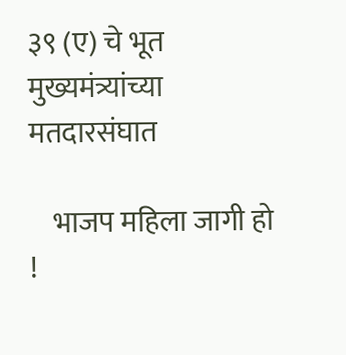३९ (ए) चे भूत मुख्यमंत्र्यांच्या मतदारसंघात

    भाजप महिला जागी हो !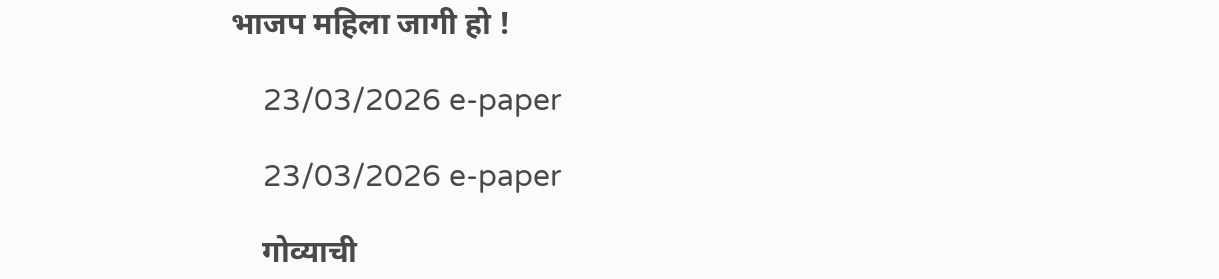भाजप महिला जागी हो !

    23/03/2026 e-paper

    23/03/2026 e-paper

    गोव्याची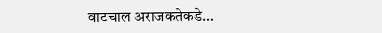वाटचाल अराजकतेकडे…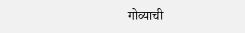गोव्याची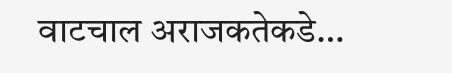वाटचाल अराजकतेकडे…